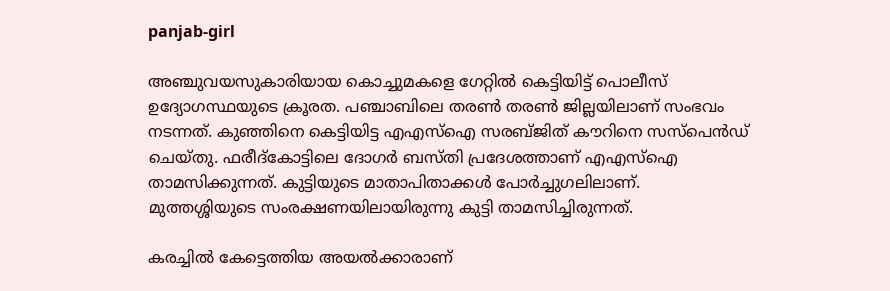panjab-girl

അഞ്ചുവയസുകാരിയായ കൊച്ചുമകളെ ഗേറ്റില്‍ കെട്ടിയിട്ട് പൊലീസ് ഉദ്യോഗസ്ഥയുടെ ക്രൂരത. പഞ്ചാബിലെ തരൺ തരൺ ജില്ലയിലാണ് സംഭവം നടന്നത്. കുഞ്ഞിനെ കെട്ടിയിട്ട എഎസ്ഐ സരബ്ജിത് കൗറിനെ സസ്പെന്‍ഡ് ചെയ്തു. ഫരീദ്‌കോട്ടിലെ ദോഗർ ബസ്തി പ്രദേശത്താണ് എഎസ്ഐ താമസിക്കുന്നത്. കുട്ടിയുടെ മാതാപിതാക്കൾ പോർച്ചുഗലിലാണ്. മുത്തശ്ശിയുടെ സംരക്ഷണയിലായിരുന്നു കുട്ടി താമസിച്ചിരുന്നത്.

കരച്ചില്‍ കേട്ടെത്തിയ അയല്‍ക്കാരാണ്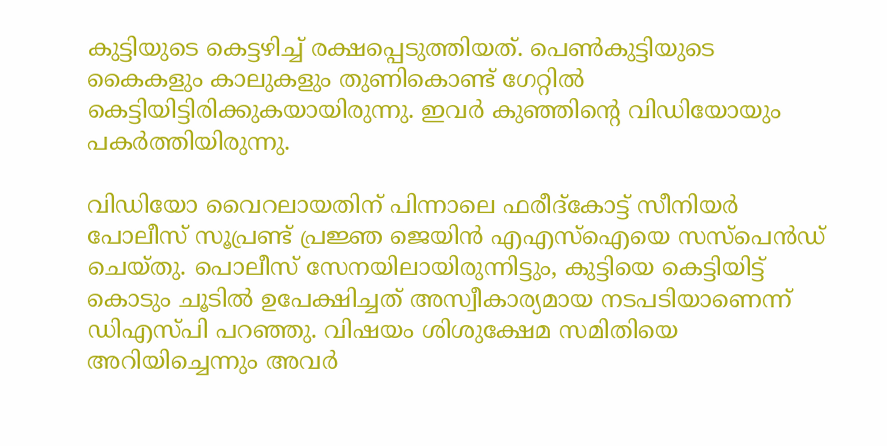കുട്ടിയുടെ കെട്ടഴിച്ച് രക്ഷപ്പെടുത്തിയത്. പെൺകുട്ടിയുടെ കൈകളും കാലുകളും തുണികൊണ്ട് ഗേറ്റിൽ കെട്ടിയിട്ടിരിക്കുകയായിരുന്നു. ഇവര്‍ കുഞ്ഞിന്‍റെ വിഡിയോയും പകര്‍ത്തിയിരുന്നു.

വിഡിയോ വൈറലായതിന് പിന്നാലെ ഫരീദ്കോട്ട് സീനിയർ പോലീസ് സൂപ്രണ്ട് പ്രജ്ഞ ജെയിൻ എഎസ്ഐയെ സസ്പെൻഡ് ചെയ്തു. പൊലീസ് സേനയിലായിരുന്നിട്ടും, കുട്ടിയെ കെട്ടിയിട്ട് കൊടും ചൂടിൽ ഉപേക്ഷിച്ചത് അസ്വീകാര്യമായ നടപടിയാണെന്ന് ഡിഎസ്പി പറഞ്ഞു. വിഷയം ശിശുക്ഷേമ സമിതിയെ അറിയിച്ചെന്നും അവര്‍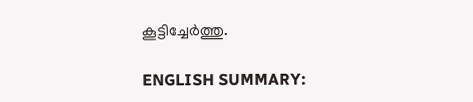കൂട്ടിച്ചേർത്തു.

ENGLISH SUMMARY: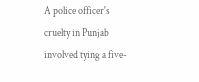A police officer's cruelty in Punjab involved tying a five-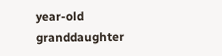year-old granddaughter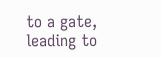to a gate, leading to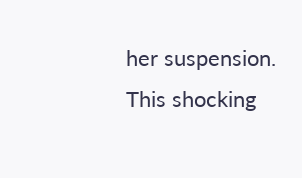her suspension. This shocking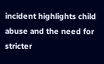incident highlights child abuse and the need for stricter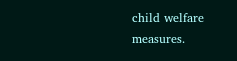child welfare measures.